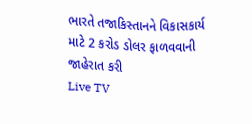ભારતે તજાકિસ્તાનને વિકાસકાર્ય માટે 2 કરોડ ડોલર ફાળવવાની જાહેરાત કરી
Live TV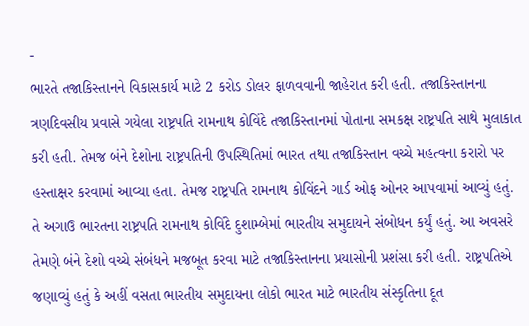-
ભારતે તજાકિસ્તાનને વિકાસકાર્ય માટે 2 કરોડ ડોલર ફાળવવાની જાહેરાત કરી હતી. તજાકિસ્તાનના ત્રણદિવસીય પ્રવાસે ગયેલા રાષ્ટ્રપતિ રામનાથ કોવિંદે તજાકિસ્તાનમાં પોતાના સમકક્ષ રાષ્ટ્રપતિ સાથે મુલાકાત કરી હતી. તેમજ બંને દેશોના રાષ્ટ્રપતિની ઉપસ્થિતિમાં ભારત તથા તજાકિસ્તાન વચ્ચે મહત્વના કરારો પર હસ્તાક્ષર કરવામાં આવ્યા હતા. તેમજ રાષ્ટ્રપતિ રામનાથ કોવિંદને ગાર્ડ ઓફ ઓનર આપવામાં આવ્યું હતું. તે અગાઉ ભારતના રાષ્ટ્રપતિ રામનાથ કોવિંદે દુશામ્બેમાં ભારતીય સમુદાયને સંબોધન કર્યું હતું. આ અવસરે તેમણે બંને દેશો વચ્ચે સંબંધને મજબૂત કરવા માટે તજાકિસ્તાનના પ્રયાસોની પ્રશંસા કરી હતી. રાષ્ટ્રપતિએ જણાવ્યું હતું કે અહીં વસતા ભારતીય સમુદાયના લોકો ભારત માટે ભારતીય સંસ્કૃતિના દૂત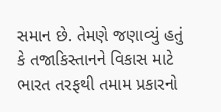સમાન છે. તેમણે જણાવ્યું હતું કે તજાકિસ્તાનને વિકાસ માટે ભારત તરફથી તમામ પ્રકારનો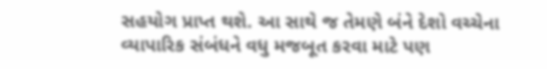સહયોગ પ્રાપ્ત થશે. આ સાથે જ તેમણે બંને દેશો વચ્ચેના વ્યાપારિક સંબંધને વધુ મજબૂત કરવા માટે પણ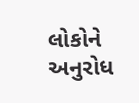લોકોને અનુરોધ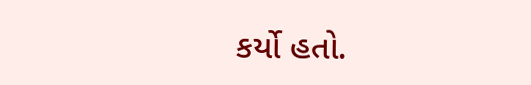કર્યો હતો.